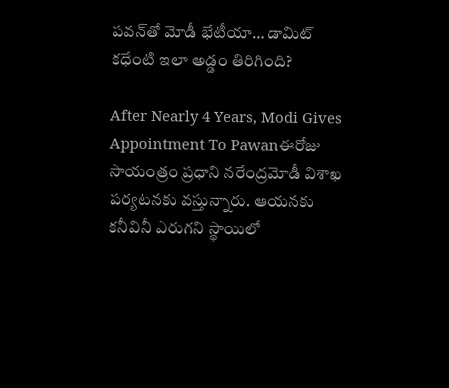పవన్‌తో మోడీ భేటీయా… డామిట్ కధేంటి ఇలా అడ్డం తిరిగింది?

After Nearly 4 Years, Modi Gives Appointment To Pawanఈరోజు సాయంత్రం ప్రధాని నరేంద్రమోడీ విశాఖ పర్యటనకు వస్తున్నారు. ఆయనకు కనీవినీ ఎరుగని స్థాయిలో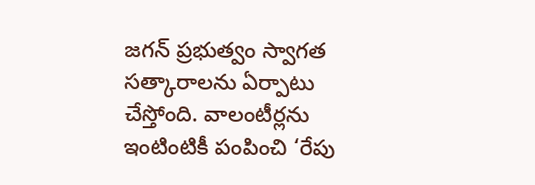జగన్ ప్రభుత్వం స్వాగత సత్కారాలను ఏర్పాటు చేస్తోంది. వాలంటీర్లను ఇంటింటికీ పంపించి ‘రేపు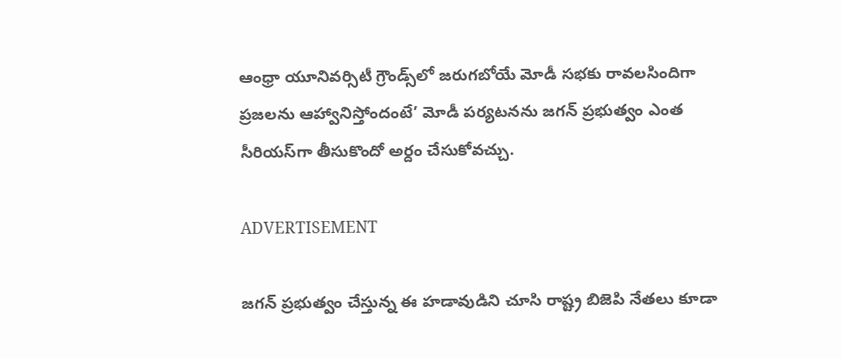ఆంధ్రా యూనివర్సిటీ గ్రౌండ్స్‌లో జరుగబోయే మోడీ సభకు రావలసిందిగా ప్రజలను ఆహ్వానిస్తోందంటే’ మోడీ పర్యటనను జగన్ ప్రభుత్వం ఎంత సీరియస్‌గా తీసుకొందో అర్దం చేసుకోవచ్చు.

ADVERTISEMENT

జగన్ ప్రభుత్వం చేస్తున్న ఈ హడావుడిని చూసి రాష్ట్ర బిజెపి నేతలు కూడా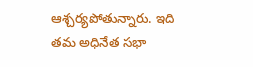ఆశ్చర్యపోతున్నారు. ఇది తమ అధినేత సభా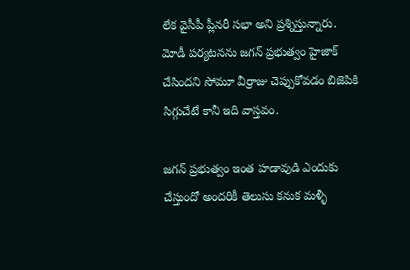లేక వైసీపీ ప్లీనరీ సభా అని ప్రశ్నిస్తున్నారు. మోడీ పర్యటనను జగన్ ప్రభుత్వం హైజాక్ చేసిందని సోమూ వీర్రాజు చెప్పుకోవడం బిజెపికి సిగ్గుచేటే కానీ ఇది వాస్తవం.

జగన్ ప్రభుత్వం ఇంత హడావుడి ఎందుకు చేస్తుందో అందరికీ తెలుసు కనుక మళ్ళీ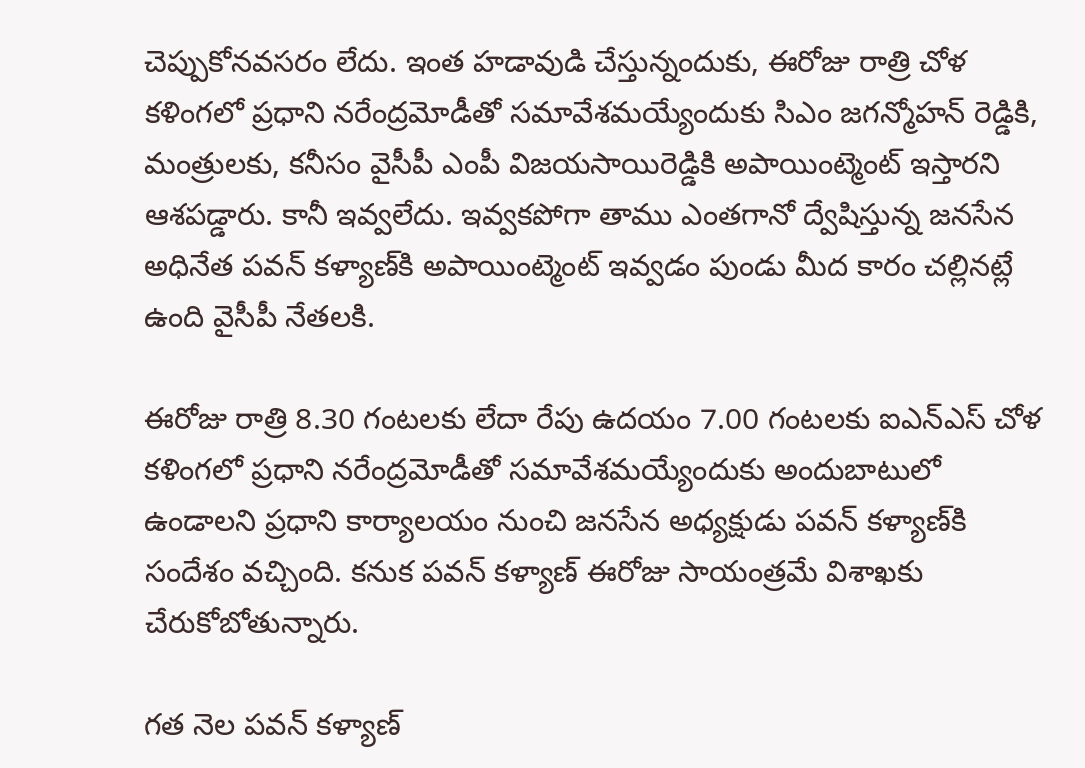చెప్పుకోనవసరం లేదు. ఇంత హడావుడి చేస్తున్నందుకు, ఈరోజు రాత్రి చోళ కళింగలో ప్రధాని నరేంద్రమోడీతో సమావేశమయ్యేందుకు సిఎం జగన్మోహన్ రెడ్డికి, మంత్రులకు, కనీసం వైసీపీ ఎంపీ విజయసాయిరెడ్డికి అపాయింట్మెంట్ ఇస్తారని ఆశపడ్డారు. కానీ ఇవ్వలేదు. ఇవ్వకపోగా తాము ఎంతగానో ద్వేషిస్తున్న జనసేన అధినేత పవన్‌ కళ్యాణ్‌కి అపాయింట్మెంట్ ఇవ్వడం పుండు మీద కారం చల్లినట్లే ఉంది వైసీపీ నేతలకి.

ఈరోజు రాత్రి 8.30 గంటలకు లేదా రేపు ఉదయం 7.00 గంటలకు ఐఎన్ఎస్ చోళ కళింగలో ప్రధాని నరేంద్రమోడీతో సమావేశమయ్యేందుకు అందుబాటులో ఉండాలని ప్రధాని కార్యాలయం నుంచి జనసేన అధ్యక్షుడు పవన్‌ కళ్యాణ్‌కి సందేశం వచ్చింది. కనుక పవన్‌ కళ్యాణ్‌ ఈరోజు సాయంత్రమే విశాఖకు చేరుకోబోతున్నారు.

గత నెల పవన్‌ కళ్యాణ్‌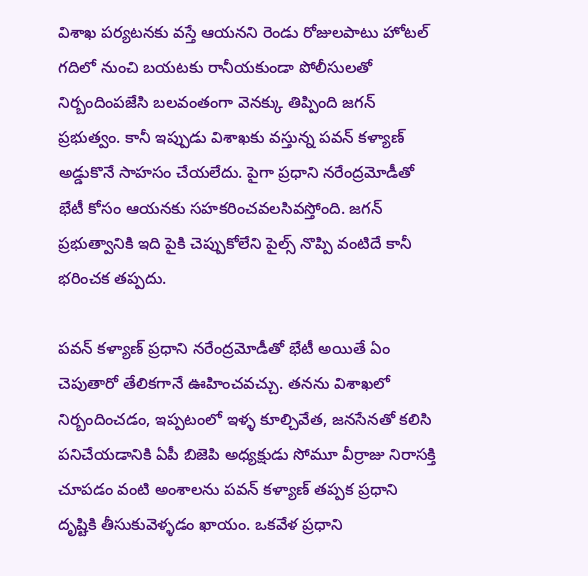విశాఖ పర్యటనకు వస్తే ఆయనని రెండు రోజులపాటు హోటల్‌ గదిలో నుంచి బయటకు రానీయకుండా పోలీసులతో నిర్బందింపజేసి బలవంతంగా వెనక్కు తిప్పింది జగన్ ప్రభుత్వం. కానీ ఇప్పుడు విశాఖకు వస్తున్న పవన్‌ కళ్యాణ్‌ అడ్డుకొనే సాహసం చేయలేదు. పైగా ప్రధాని నరేంద్రమోడీతో భేటీ కోసం ఆయనకు సహకరించవలసివస్తోంది. జగన్ ప్రభుత్వానికి ఇది పైకి చెప్పుకోలేని పైల్స్ నొప్పి వంటిదే కానీ భరించక తప్పదు.

పవన్‌ కళ్యాణ్‌ ప్రధాని నరేంద్రమోడీతో భేటీ అయితే ఏం చెపుతారో తేలికగానే ఊహించవచ్చు. తనను విశాఖలో నిర్బందించడం, ఇప్పటంలో ఇళ్ళ కూల్చివేత, జనసేనతో కలిసి పనిచేయడానికి ఏపీ బిజెపి అధ్యక్షుడు సోమూ వీర్రాజు నిరాసక్తి చూపడం వంటి అంశాలను పవన్‌ కళ్యాణ్‌ తప్పక ప్రధాని దృష్టికి తీసుకువెళ్ళడం ఖాయం. ఒకవేళ ప్రధాని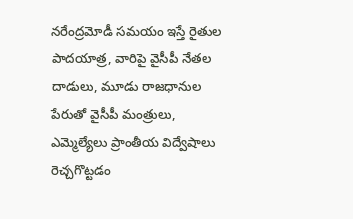నరేంద్రమోడీ సమయం ఇస్తే రైతుల పాదయాత్ర, వారిపై వైసీపీ నేతల దాడులు, మూడు రాజధానుల పేరుతో వైసీపీ మంత్రులు, ఎమ్మెల్యేలు ప్రాంతీయ విద్వేషాలు రెచ్చగొట్టడం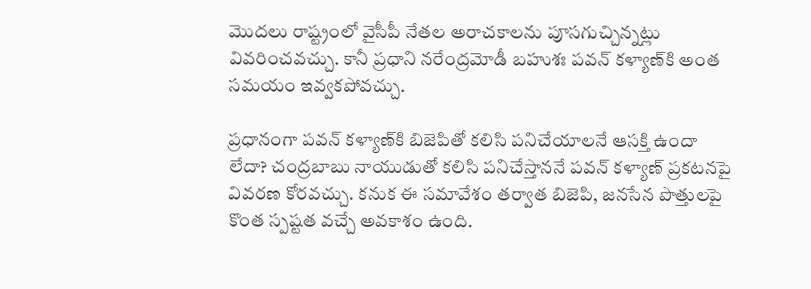మొదలు రాష్ట్రంలో వైసీపీ నేతల అరాచకాలను పూసగుచ్చిన్నట్లు వివరించవచ్చు. కానీ ప్రధాని నరేంద్రమోడీ బహుశః పవన్‌ కళ్యాణ్‌కి అంత సమయం ఇవ్వకపోవచ్చు.

ప్రధానంగా పవన్‌ కళ్యాణ్‌కి బిజెపితో కలిసి పనిచేయాలనే ఆసక్తి ఉందా లేదా? చంద్రబాబు నాయుడుతో కలిసి పనిచేస్తాననే పవన్‌ కళ్యాణ్‌ ప్రకటనపై వివరణ కోరవచ్చు. కనుక ఈ సమావేశం తర్వాత బిజెపి, జనసేన పొత్తులపై కొంత స్పష్టత వచ్చే అవకాశం ఉంది.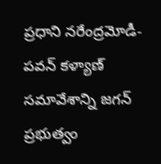ప్రధాని నరేంద్రమోడీ-పవన్‌ కళ్యాణ్‌ సమావేశాన్ని జగన్ ప్రభుత్వం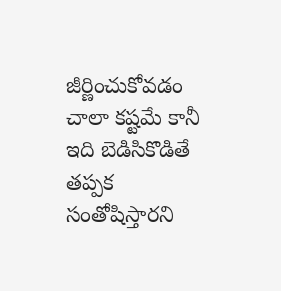జీర్ణించుకోవడం చాలా కష్టమే కానీ ఇది బెడిసికొడితే తప్పక సంతోషిస్తారని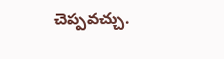చెప్పవచ్చు.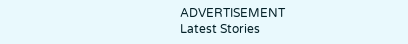ADVERTISEMENT
Latest Stories